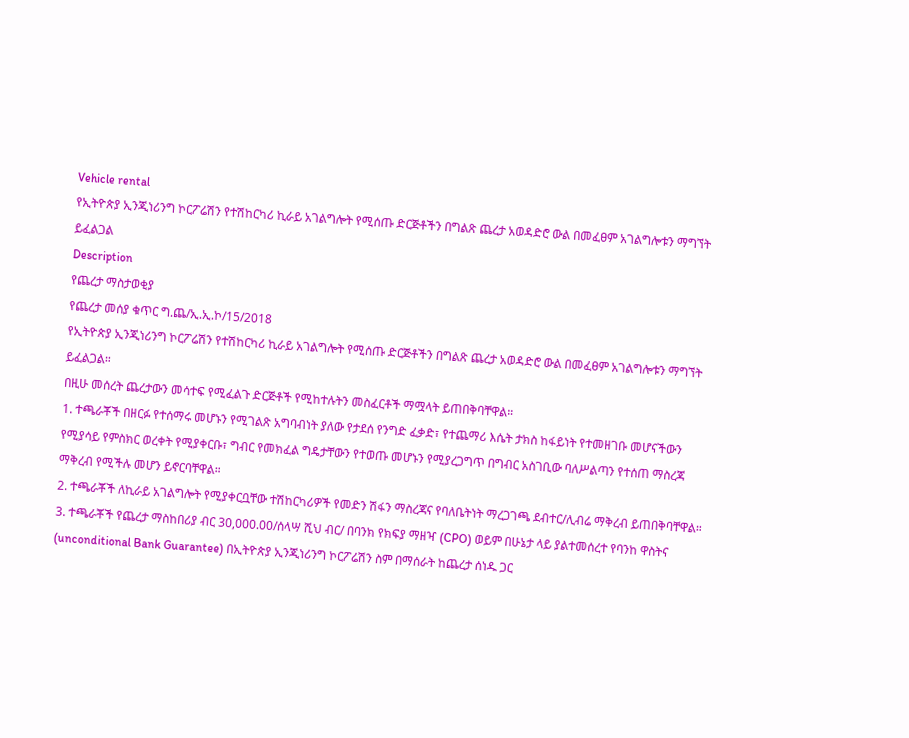Vehicle rental
የኢትዮጵያ ኢንጂነሪንግ ኮርፖሬሽን የተሽከርካሪ ኪራይ አገልግሎት የሚሰጡ ድርጅቶችን በግልጽ ጨረታ አወዳድሮ ውል በመፈፀም አገልግሎቱን ማግኘት ይፈልጋል
Description
የጨረታ ማስታወቂያ
የጨረታ መሰያ ቁጥር ግ.ጨ/ኢ.ኢ.ኮ/15/2018
የኢትዮጵያ ኢንጂነሪንግ ኮርፖሬሽን የተሽከርካሪ ኪራይ አገልግሎት የሚሰጡ ድርጅቶችን በግልጽ ጨረታ አወዳድሮ ውል በመፈፀም አገልግሎቱን ማግኘት ይፈልጋል።
በዚሁ መሰረት ጨረታውን መሳተፍ የሚፈልጉ ድርጅቶች የሚከተሉትን መስፈርቶች ማሟላት ይጠበቅባቸዋል።
1. ተጫራቾች በዘርፉ የተሰማሩ መሆኑን የሚገልጽ አግባብነት ያለው የታደሰ የንግድ ፈቃድ፣ የተጨማሪ እሴት ታክስ ከፋይነት የተመዘገቡ መሆናችውን የሚያሳይ የምስክር ወረቀት የሚያቀርቡ፣ ግብር የመክፈል ግዴታቸውን የተወጡ መሆኑን የሚያረጋግጥ በግብር አስገቢው ባለሥልጣን የተሰጠ ማስረጃ ማቅረብ የሚችሉ መሆን ይኖርባቸዋል።
2. ተጫራቾች ለኪራይ አገልግሎት የሚያቀርቧቸው ተሽከርካሪዎች የመድን ሽፋን ማስረጃና የባለቤትነት ማረጋገጫ ደብተር/ሊብሬ ማቅረብ ይጠበቅባቸዋል።
3. ተጫራቾች የጨረታ ማስከበሪያ ብር 30,000.00/ሰላሣ ሺህ ብር/ በባንክ የክፍያ ማዘዣ (CPO) ወይም በሁኔታ ላይ ያልተመሰረተ የባንከ ዋስትና (unconditional Bank Guarantee) በኢትዮጵያ ኢንጂነሪንግ ኮርፖሬሽን ስም በማሰራት ከጨረታ ሰነዱ ጋር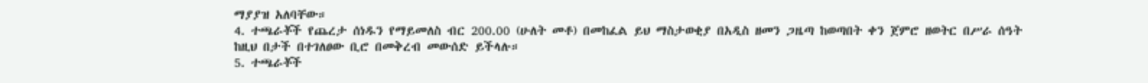ማያያዝ አለባቸው።
4. ተጫራቾች የጨረታ ሰነዱን የማይመለስ ብር 200.00 (ሁለት መቶ) በመከፈል ይህ ማስታወቂያ በአዲስ ዘመን ጋዜጣ ከወጣበት ቀን ጀምሮ ዘወትር በሥራ ሰዓት ከዚህ በታች በተገለፀው ቢሮ በመቅረብ መውሰድ ይችላሉ።
5. ተጫራቾች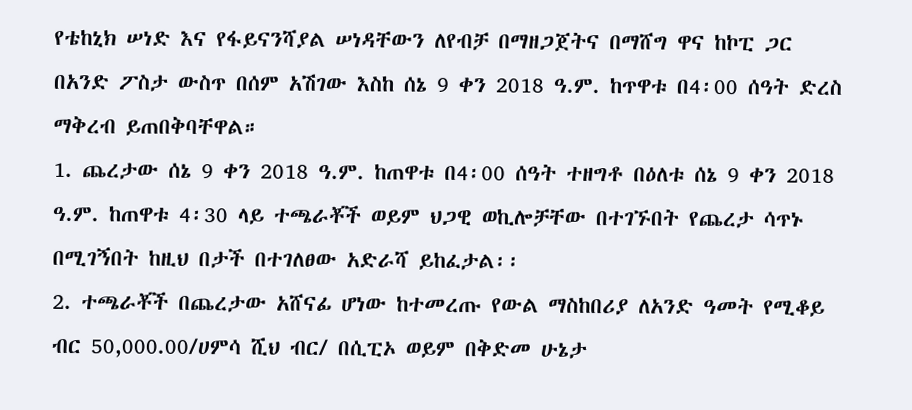የቴከኒክ ሠነድ እና የፋይናንሻያል ሠነዳቸውን ለየብቻ በማዘጋጀትና በማሸግ ዋና ከኮፒ ጋር በአንድ ፖስታ ውስጥ በሰም አሽገው እስከ ሰኔ 9 ቀን 2018 ዓ.ም. ከጥዋቱ በ4፡00 ሰዓት ድረስ ማቅረብ ይጠበቅባቸዋል።
1. ጨረታው ሰኔ 9 ቀን 2018 ዓ.ም. ከጠዋቱ በ4፡00 ሰዓት ተዘግቶ በዕለቱ ሰኔ 9 ቀን 2018 ዓ.ም. ከጠዋቱ 4፡30 ላይ ተጫራቾች ወይም ህጋዊ ወኪሎቻቸው በተገኙበት የጨረታ ሳጥኑ በሚገኝበት ከዚህ በታች በተገለፀው አድራሻ ይከፈታል፡፡
2. ተጫራቾች በጨረታው አሸናፊ ሆነው ከተመረጡ የውል ማስከበሪያ ለአንድ ዓመት የሚቆይ ብር 50,000.00/ሀምሳ ሺህ ብር/ በሲፒኦ ወይም በቅድመ ሁኔታ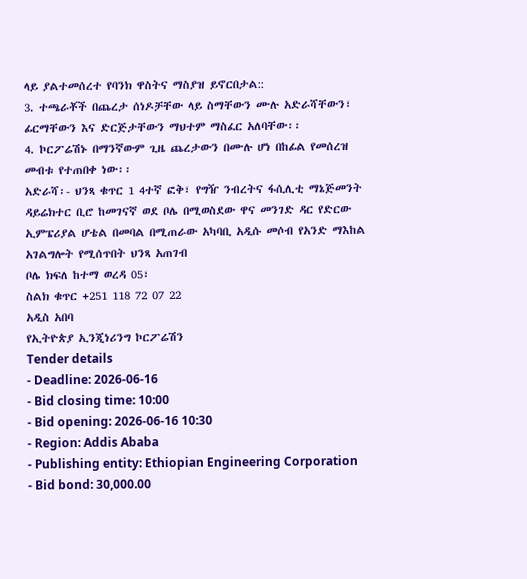ላይ ያልተመሰረተ የባንክ ዋስትና ማስያዝ ይኖርበታል::
3. ተጫራቾች በጨረታ ሰነዶቻቸው ላይ ስማቸውን ሙሉ አድራሻቸውን፣ ፊርማቸውን እና ድርጅታቸውን ማህተም ማስፈር አለባቸው፡፡
4. ኮርፖሬሽኑ በማንኛውም ጊዜ ጨረታውን በሙሉ ሆነ በከፊል የመሰረዝ መብቱ የተጠበቀ ነው፡፡
አድራሻ፡- ህንጻ ቁጥር 1 4ተኛ ፎቅ፣ የግዥ ንብረትና ፋሲሊቲ ማኔጅመንት ዳይሬክተር ቢሮ ከመገናኛ ወደ ቦሌ በሚወስደው ዋና መንገድ ዳር የድርው ኢምፔሪያል ሆቴል በመባል በሚጠራው አካባቢ አዲሱ መሶብ የአንድ ማእከል አገልግሎት የሚሰጥበት ህንጻ አጠገብ
ቦሌ ክፍለ ከተማ ወረዳ 05፣
ስልክ ቁጥር +251 118 72 07 22
አዲስ አበባ
የኢትዮጵያ ኢንጂነሪንግ ኮርፖሬሽን
Tender details
- Deadline: 2026-06-16
- Bid closing time: 10:00
- Bid opening: 2026-06-16 10:30
- Region: Addis Ababa
- Publishing entity: Ethiopian Engineering Corporation
- Bid bond: 30,000.00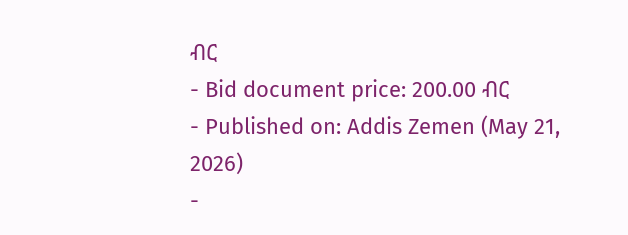ብር
- Bid document price: 200.00 ብር
- Published on: Addis Zemen (May 21, 2026)
-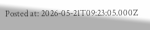Posted at: 2026-05-21T09:23:05.000Z